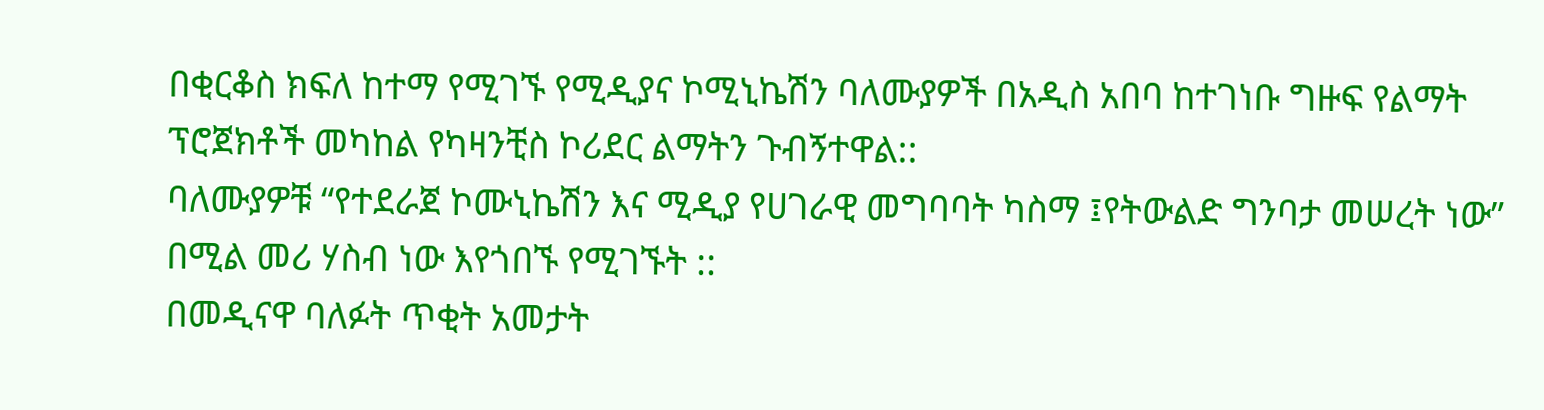በቂርቆስ ክፍለ ከተማ የሚገኙ የሚዲያና ኮሚኒኬሽን ባለሙያዎች በአዲስ አበባ ከተገነቡ ግዙፍ የልማት ፕሮጀክቶች መካከል የካዛንቺስ ኮሪደር ልማትን ጉብኝተዋል::
ባለሙያዎቹ “የተደራጀ ኮሙኒኬሽን እና ሚዲያ የሀገራዊ መግባባት ካስማ ፤የትውልድ ግንባታ መሠረት ነው” በሚል መሪ ሃስብ ነው እየጎበኙ የሚገኙት ::
በመዲናዋ ባለፉት ጥቂት አመታት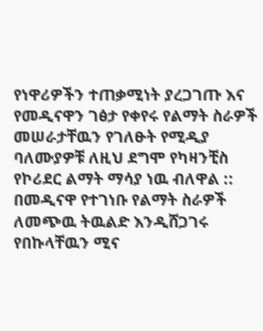የነዋሪዎችን ተጠቃሚነት ያረጋገጡ እና የመዲናዋን ገፅታ የቀየሩ የልማት ስራዎች መሠራታቸዉን የገለፁት የሚዲያ ባለሙያዎቹ ለዚህ ደግሞ የካዛንቺስ የኮሪደር ልማት ማሳያ ነዉ ብለዋል ::
በመዲናዋ የተገነቡ የልማት ስራዎች ለመጭዉ ትዉልድ እንዲሸጋገሩ የበኩላቸዉን ሚና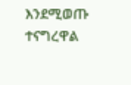እንደሚወጡ ተናግረዋል